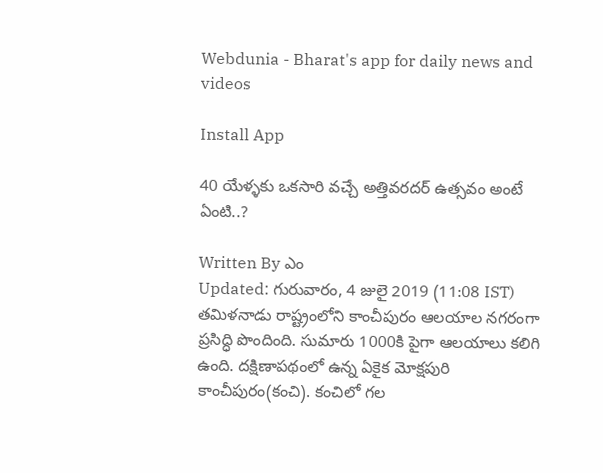Webdunia - Bharat's app for daily news and videos

Install App

40 యేళ్ళకు ఒకసారి వచ్చే అత్తివరదర్ ఉత్సవం అంటే ఏంటి..?

Written By ఎం
Updated: గురువారం, 4 జులై 2019 (11:08 IST)
తమిళనాడు రాష్ట్రంలోని కాంచీపురం ఆలయాల నగరంగా ప్రసిద్ధి పొందింది. సుమారు 1000కి పైగా ఆలయాలు కలిగి ఉంది. దక్షిణాపథంలో ఉన్న ఏకైక మోక్షపురి కాంచీపురం(కంచి). కంచిలో గల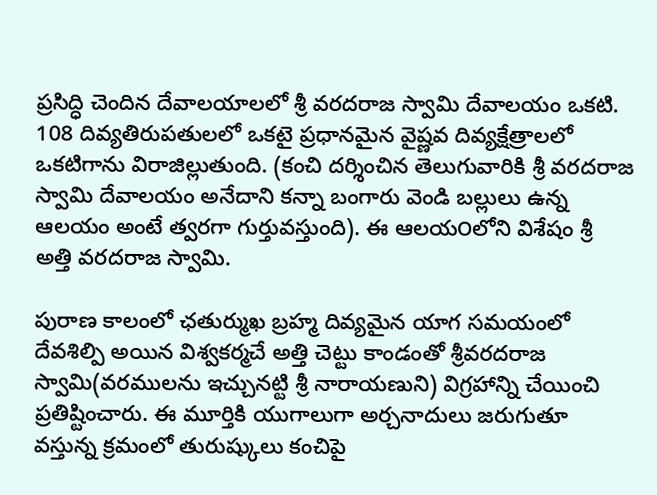ప్రసిద్ధి చెందిన దేవాలయాలలో శ్రీ వరదరాజ స్వామి దేవాలయం ఒకటి. 108 దివ్యతిరుపతులలో ఒకటై ప్రధానమైన వైష్ణవ దివ్యక్షేత్రాలలో ఒకటిగాను విరాజిల్లుతుంది. (కంచి దర్శించిన తెలుగువారికి శ్రీ వరదరాజ స్వామి దేవాలయం అనేదాని కన్నా బంగారు వెండి బల్లులు ఉన్న ఆలయం అంటే త్వరగా గుర్తువస్తుంది). ఈ ఆలయ౦లోని విశేషం శ్రీ అత్తి వరదరాజ స్వామి.

పురాణ కాలంలో ఛతుర్ముఖ బ్రహ్మ దివ్యమైన యాగ సమయంలో దేవశిల్పి అయిన విశ్వకర్మచే అత్తి చెట్టు కాండంతో శ్రీవరదరాజ స్వామి(వరములను ఇచ్చునట్టి శ్రీ నారాయణుని) విగ్రహాన్ని చేయించి ప్రతిష్టించారు. ఈ మూర్తికి యుగాలుగా అర్చనాదులు జరుగుతూ వస్తున్న క్రమంలో తురుష్కులు కంచిపై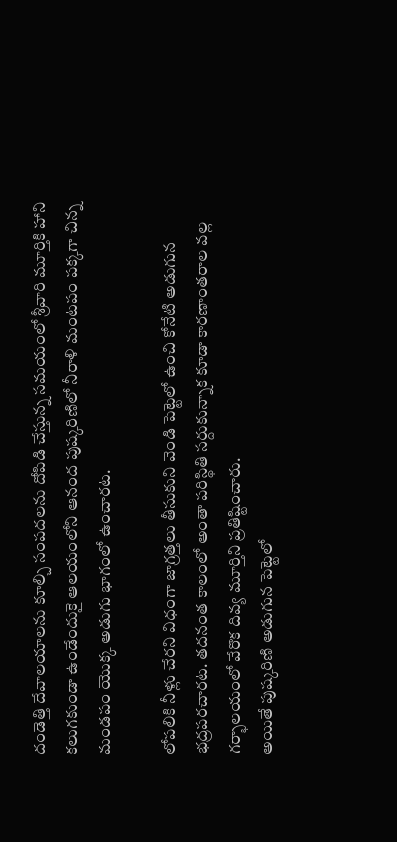దండెత్తి దేవాలయాలను కూల్చి సంపదలను దోపిడి చేస్తున్న సమయంలో శ్రీవారి మూర్తికి హాని కలుగకుండా ఉండేందుకై ఆలయంలోని ఆనంద పుష్కరిణిలో నీరాళి మంటపం పక్కగా చిన్న మండపం యొక్క అడుగు భాగంలో ఉంచారట.

లోపలికి నీళ్లు చేరని విధంగా జాగ్రత్తలు తీసుకుని వెండి పెట్టెలో ఉంచి కోనేటి అడుగున భద్రపరచారట. తదనంత కాలంలో అంతా పరిస్థితి సర్దుకున్నాక కూడా కారణాంతరాల వల్ల గర్భాలయంలో వేరొక దివ్య మూర్తిని ప్రతిష్టించారు.
అయితే పుష్కరిణి అడుగున పెట్టెలో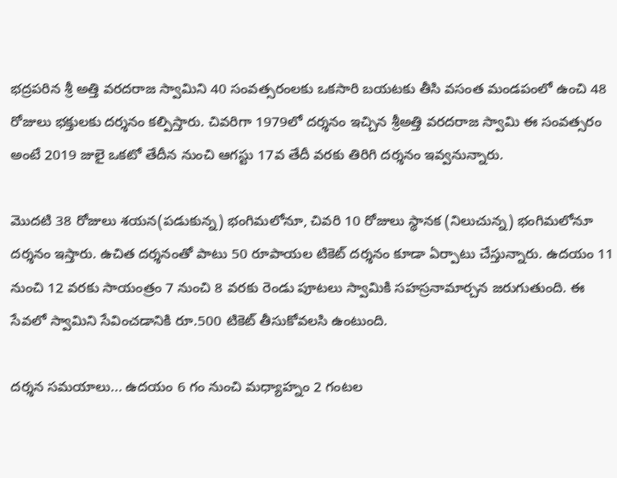భద్రపరిన శ్రీ అత్తి వరదరాజ స్వామిని 40 సంవత్సరంలకు ఒకసారి బయటకు తీసి వసంత మండపంలో ఉంచి 48 రోజులు భక్తులకు దర్శనం కల్పిస్తారు. చివరిగా 1979లో దర్శనం ఇచ్చిన శ్రీఅత్తి వరదరాజ స్వామి ఈ సంవత్సరం అంటే 2019 జులై ఒకటో తేదీన నుంచి ఆగస్టు 17వ తేదీ వరకు తిరిగి దర్శనం ఇవ్వనున్నారు.

మొదటి 38 రోజులు శయన(పడుకున్న) భంగిమలోనూ, చివరి 10 రోజులు స్థానక (నిలుచున్న) భంగిమలోనూ దర్శనం ఇస్తారు. ఉచిత దర్శనంతో పాటు 50 రూపాయల టికెట్ దర్శనం కూడా ఏర్పాటు చేస్తున్నారు. ఉదయం 11 నుంచి 12 వరకు సాయంత్రం 7 నుంచి 8 వరకు రెండు పూటలు స్వామికి సహస్రనామార్చన జరుగుతుంది. ఈ సేవలో స్వామిని సేవించడానికి రూ.500 టికెట్ తీసుకోవలసి ఉంటుంది.

దర్శన సమయాలు... ఉదయం 6 గం నుంచి మధ్యాహ్నం 2 గంటల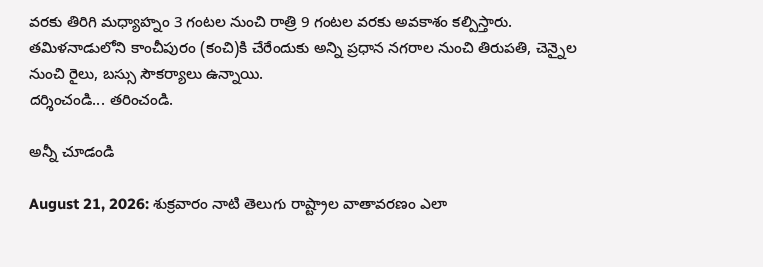వరకు తిరిగి మధ్యాహ్నం 3 గంటల నుంచి రాత్రి 9 గంటల వరకు అవకాశం కల్పిస్తారు. తమిళనాడులోని కాంచీపురం (కంచి)కి చేరేందుకు అన్ని ప్రధాన నగరాల నుంచి తిరుపతి, చెన్నైల నుంచి రైలు, బస్సు సౌకర్యాలు ఉన్నాయి.
దర్శించండి... తరించండి.

అన్నీ చూడండి

August 21, 2026: శుక్రవారం నాటి తెలుగు రాష్ట్రాల వాతావరణం ఎలా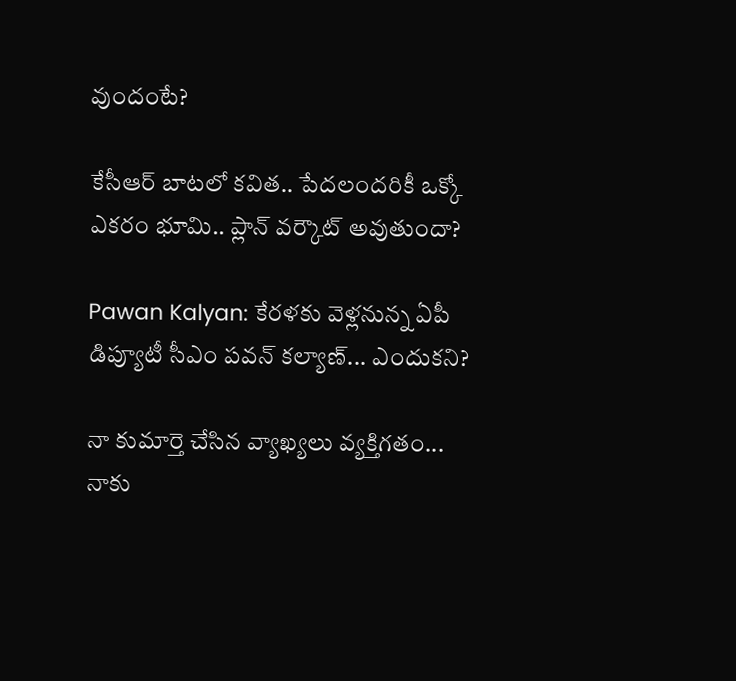వుందంటే?

కేసీఆర్ బాటలో కవిత.. పేదలందరికీ ఒక్కో ఎకరం భూమి.. ప్లాన్ వర్కౌట్ అవుతుందా?

Pawan Kalyan: కేరళకు వెళ్లనున్న ఏపీ డిప్యూటీ సీఎం పవన్ కల్యాణ్... ఎందుకని?

నా కుమార్తె చేసిన వ్యాఖ్యలు వ్యక్తిగతం... నాకు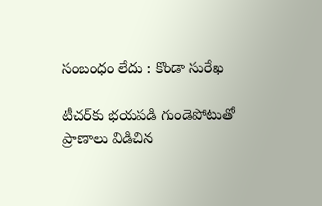సంబంధం లేదు : కొండా సురేఖ

టీచర్‌కు భయపడి గుండెపోటుతో ప్రాణాలు విడిచిన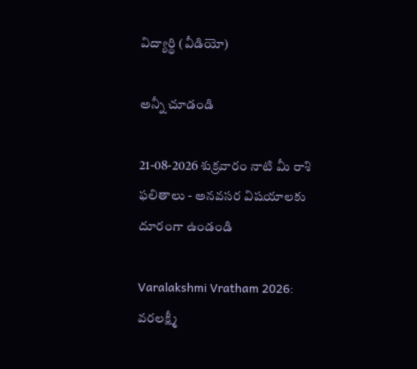విద్యార్థి (వీడియో)

అన్నీ చూడండి

21-08-2026 శుక్రవారం నాటి మీ రాశి ఫలితాలు - అనవసర విషయాలకు దూరంగా ఉండండి

Varalakshmi Vratham 2026: వరలక్ష్మీ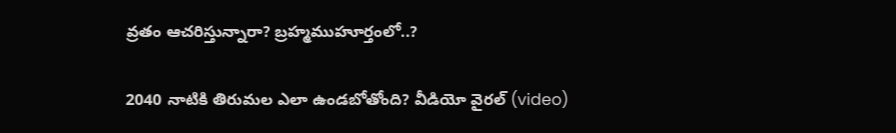వ్రతం ఆచరిస్తున్నారా? బ్రహ్మముహూర్తంలో..?

2040 నాటికి తిరుమల ఎలా ఉండబోతోంది? వీడియో వైరల్ (video)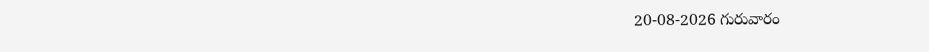20-08-2026 గురువారం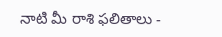నాటి మీ రాశి ఫలితాలు -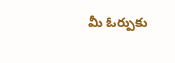మీ ఓర్పుకు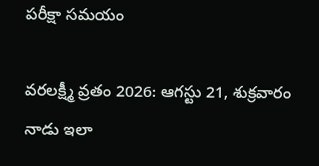పరీక్షా సమయం

వరలక్ష్మీ వ్రతం 2026: ఆగస్టు 21, శుక్రవారం నాడు ఇలా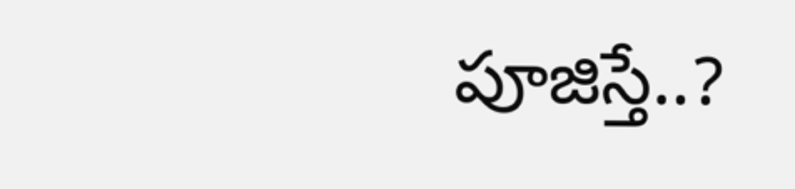పూజిస్తే..?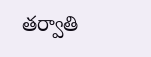తర్వాతి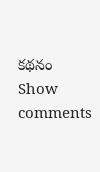కథనం
Show comments